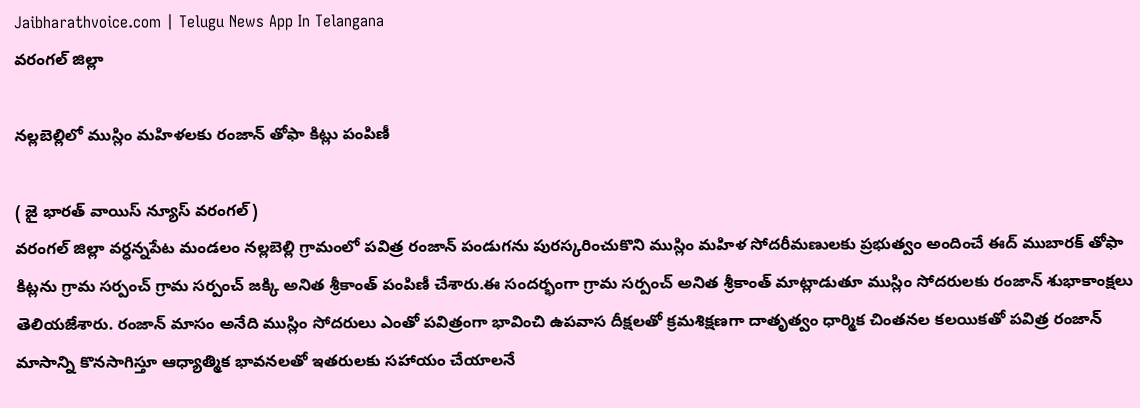Jaibharathvoice.com | Telugu News App In Telangana
వరంగల్ జిల్లా

నల్లబెల్లిలో ముస్లిం మహిళలకు రంజాన్ తోఫా కిట్లు పంపిణీ

( జై భారత్ వాయిస్ న్యూస్ వరంగల్)
వరంగల్ జిల్లా వర్ధన్నపేట మండలం నల్లబెల్లి గ్రామంలో పవిత్ర రంజాన్ పండుగను పురస్కరించుకొని ముస్లిం మహిళ సోదరీమణులకు ప్రభుత్వం అందించే ఈద్ ముబారక్ తోఫా కిట్లను గ్రామ సర్పంచ్ గ్రామ సర్పంచ్ జక్కి అనిత శ్రీకాంత్ పంపిణీ చేశారు.ఈ సందర్భంగా గ్రామ సర్పంచ్ అనిత శ్రీకాంత్ మాట్లాడుతూ ముస్లిం సోదరులకు రంజాన్ శుభాకాంక్షలు తెలియజేశారు. రంజాన్ మాసం అనేది ముస్లిం సోదరులు ఎంతో పవిత్రంగా భావించి ఉపవాస దీక్షలతో క్రమశిక్షణగా దాతృత్వం ధార్మిక చింతనల కలయికతో పవిత్ర రంజాన్  మాసాన్ని కొనసాగిస్తూ ఆధ్యాత్మిక భావనలతో ఇతరులకు సహాయం చేయాలనే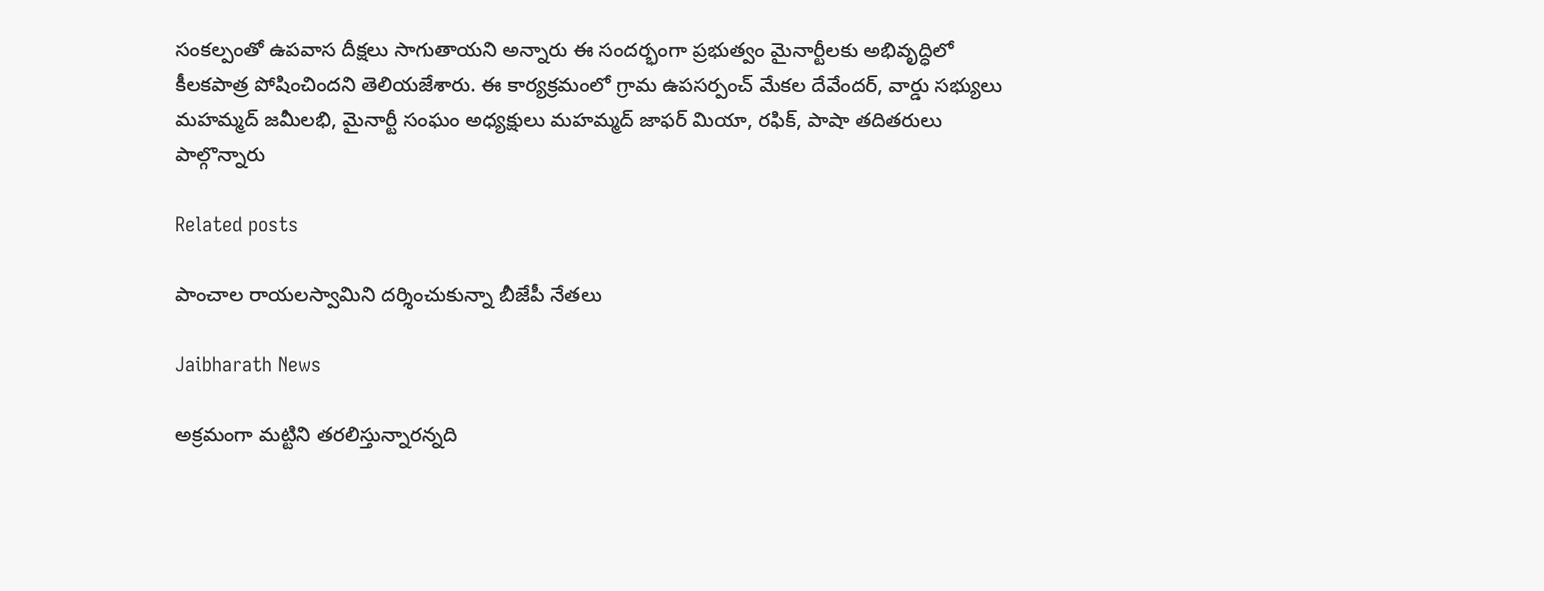సంకల్పంతో ఉపవాస దీక్షలు సాగుతాయని అన్నారు ఈ సందర్భంగా ప్రభుత్వం మైనార్టీలకు అభివృద్ధిలో కీలకపాత్ర పోషించిందని తెలియజేశారు. ఈ కార్యక్రమంలో గ్రామ ఉపసర్పంచ్ మేకల దేవేందర్, వార్డు సభ్యులు మహమ్మద్ జమీలభి, మైనార్టీ సంఘం అధ్యక్షులు మహమ్మద్ జాఫర్ మియా, రఫిక్, పాషా తదితరులు పాల్గొన్నారు

Related posts

పాంచాల రాయలస్వామిని దర్శించుకున్నా బీజేపీ నేతలు

Jaibharath News

అక్రమంగా మట్టిని తరలిస్తున్నారన్నది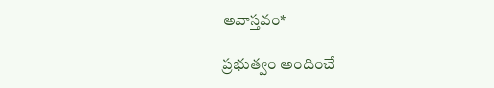అవాస్తవం*

ప్రభుత్వం అందించే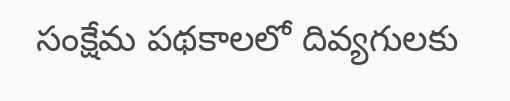సంక్షేమ పథకాలలో దివ్యగులకు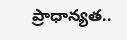ప్రాధాన్యత..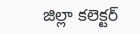జిల్లా కలెక్టర్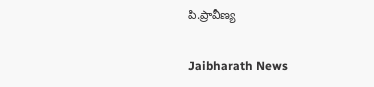పి.ప్రావీణ్య

Jaibharath News